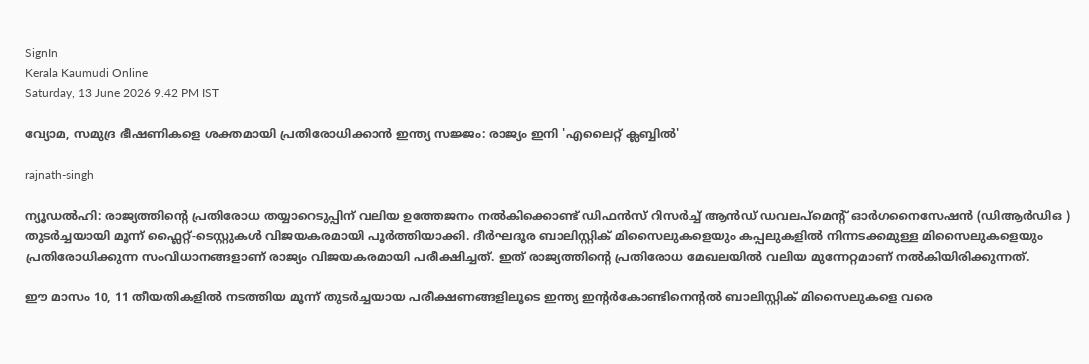SignIn
Kerala Kaumudi Online
Saturday, 13 June 2026 9.42 PM IST

വ്യോമ, സമുദ്ര ഭീഷണികളെ ശക്തമായി പ്രതിരോധിക്കാൻ ഇന്ത്യ സജ്ജം: രാജ്യം ഇനി 'എലൈറ്റ് ക്ലബ്ബിൽ'

rajnath-singh

ന്യൂഡൽഹി: രാജ്യത്തിന്റെ പ്രതിരോധ തയ്യാറെടുപ്പിന് വലിയ ഉത്തേജനം നൽകിക്കൊണ്ട് ഡിഫൻസ് റിസർച്ച് ആൻഡ് ഡവലപ്‌മെൻ്റ് ഓർഗനൈസേഷൻ (ഡിആർഡിഒ ) തുടർച്ചയായി മൂന്ന് ഫ്ലൈറ്റ്-ടെസ്റ്റുകൾ വിജയകരമായി പൂർത്തിയാക്കി. ദീർഘദൂര ബാലിസ്റ്റിക് മിസൈലുകളെയും കപ്പലുകളിൽ നിന്നടക്കമുള്ള മിസൈലുകളെയും പ്രതിരോധിക്കുന്ന സംവിധാനങ്ങളാണ് രാജ്യം വിജയകരമായി പരീക്ഷിച്ചത്. ഇത് രാജ്യത്തിന്റെ പ്രതിരോധ മേഖലയിൽ വലിയ മുന്നേറ്റമാണ് നൽകിയിരിക്കുന്നത്.

ഈ മാസം 10, 11 തീയതികളിൽ നടത്തിയ മൂന്ന് തുടർച്ചയായ പരീക്ഷണങ്ങളിലൂടെ ഇന്ത്യ ഇന്റർകോണ്ടിനെന്റൽ ബാലിസ്റ്റിക് മിസൈലുകളെ വരെ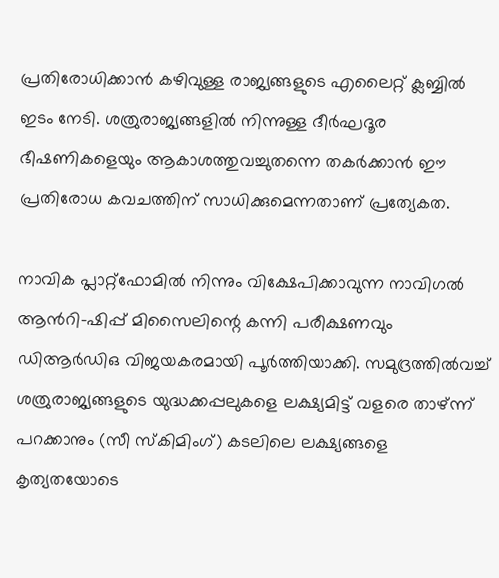പ്രതിരോധിക്കാൻ കഴിവുള്ള രാജ്യങ്ങളുടെ എലൈറ്റ് ക്ലബ്ബിൽ ഇടം നേടി. ശത്രുരാജ്യങ്ങളിൽ നിന്നുള്ള ദീർഘദൂര ഭീഷണികളെയും ആകാശത്തുവച്ചുതന്നെ തകർക്കാൻ ഈ പ്രതിരോധ കവചത്തിന് സാധിക്കുമെന്നതാണ് പ്രത്യേകത.

നാവിക പ്ലാറ്റ്‌ഫോമിൽ നിന്നും വിക്ഷേപിക്കാവുന്ന നാവിഗൽ ആൻറി-ഷിപ്പ് മിസൈലിന്റെ കന്നി പരീക്ഷണവും ഡിആർഡിഒ വിജയകരമായി പൂർത്തിയാക്കി. സമുദ്രത്തിൽവച്ച് ശത്രുരാജ്യങ്ങളുടെ യുദ്ധക്കപ്പലുകളെ ലക്ഷ്യമിട്ട് വളരെ താഴ്ന്ന് പറക്കാനും (സീ സ്കിമിംഗ്) കടലിലെ ലക്ഷ്യങ്ങളെ കൃത്യതയോടെ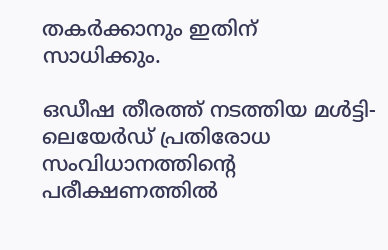തകർക്കാനും ഇതിന് സാധിക്കും.

ഒഡീഷ തീരത്ത് നടത്തിയ മൾട്ടി-ലെയേർഡ് പ്രതിരോധ സംവിധാനത്തിന്റെ പരീക്ഷണത്തിൽ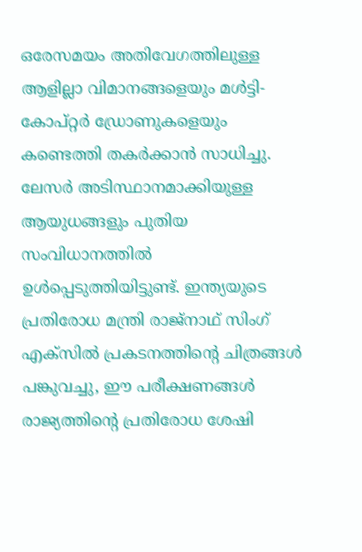ഒരേസമയം അതിവേഗത്തിലുള്ള ആളില്ലാ വിമാനങ്ങളെയും മൾട്ടി-കോപ്റ്റർ ഡ്രോണുകളെയും കണ്ടെത്തി തകർക്കാൻ സാധിച്ചു. ലേസർ അടിസ്ഥാനമാക്കിയുള്ള ആയുധങ്ങളും പുതിയ സംവിധാനത്തിൽ ഉൾപ്പെടുത്തിയിട്ടുണ്ട്. ഇന്ത്യയുടെ പ്രതിരോധ മന്ത്രി രാജ്‌നാഥ് സിംഗ് എക്‌സിൽ പ്രകടനത്തിന്റെ ചിത്രങ്ങൾ പങ്കുവച്ചു, ഈ പരീക്ഷണങ്ങൾ രാജ്യത്തിന്റെ പ്രതിരോധ ശേഷി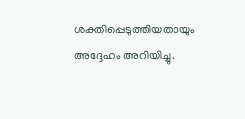ശക്തിപ്പെടുത്തിയതായും അദ്ദേഹം അറിയിച്ചു.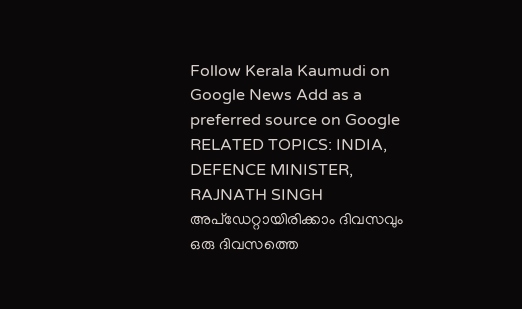Follow Kerala Kaumudi on Google News Add as a preferred source on Google
RELATED TOPICS: INDIA, DEFENCE MINISTER, RAJNATH SINGH
അപ്ഡേറ്റായിരിക്കാം ദിവസവും
ഒരു ദിവസത്തെ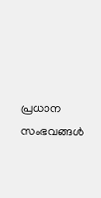പ്രധാന സംഭവങ്ങൾ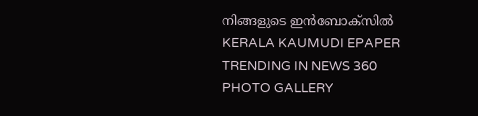നിങ്ങളുടെ ഇൻബോക്സിൽ
KERALA KAUMUDI EPAPER
TRENDING IN NEWS 360
PHOTO GALLERY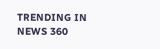TRENDING IN NEWS 360